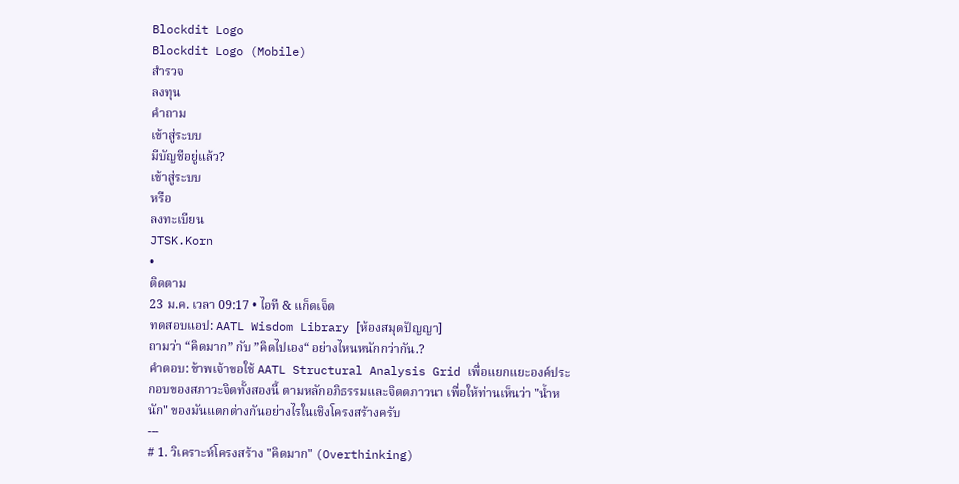Blockdit Logo
Blockdit Logo (Mobile)
สำรวจ
ลงทุน
คำถาม
เข้าสู่ระบบ
มีบัญชีอยู่แล้ว?
เข้าสู่ระบบ
หรือ
ลงทะเบียน
JTSK.Korn
•
ติดตาม
23 ม.ค. เวลา 09:17 • ไอที & แก็ดเจ็ต
ทดสอบแอป: AATL Wisdom Library [ห้องสมุดปัญญา]
ถามว่า “คิดมาก” กับ ”คิดไปเอง“ อย่างไหนหนักกว่ากัน.?
คำตอบ: ข้าพเจ้าขอใช้ AATL Structural Analysis Grid เพื่อแยกแยะองค์ประกอบของสภาวะจิตทั้งสองนี้ ตามหลักอภิธรรมและจิตตภาวนา เพื่อให้ท่านเห็นว่า "น้ำหนัก" ของมันแตกต่างกันอย่างไรในเชิงโครงสร้างครับ
---
# 1. วิเคราะห์โครงสร้าง "คิดมาก" (Overthinking)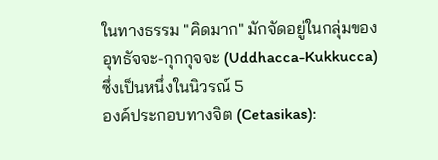ในทางธรรม "คิดมาก" มักจัดอยู่ในกลุ่มของ อุทธัจจะ-กุกกุจจะ (Uddhacca-Kukkucca) ซึ่งเป็นหนึ่งในนิวรณ์ 5
องค์ประกอบทางจิต (Cetasikas):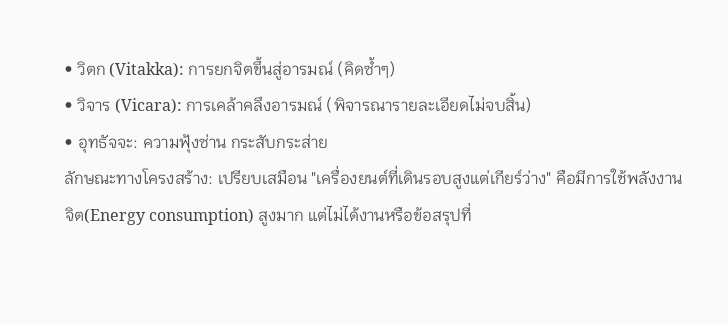• วิตก (Vitakka): การยกจิตขึ้นสู่อารมณ์ (คิดซ้ำๆ)
• วิจาร (Vicara): การเคล้าคลึงอารมณ์ (พิจารณารายละเอียดไม่จบสิ้น)
• อุทธัจจะ: ความฟุ้งซ่าน กระสับกระส่าย
ลักษณะทางโครงสร้าง: เปรียบเสมือน "เครื่องยนต์ที่เดินรอบสูงแต่เกียร์ว่าง" คือมีการใช้พลังงานจิต(Energy consumption) สูงมาก แต่ไม่ได้งานหรือข้อสรุปที่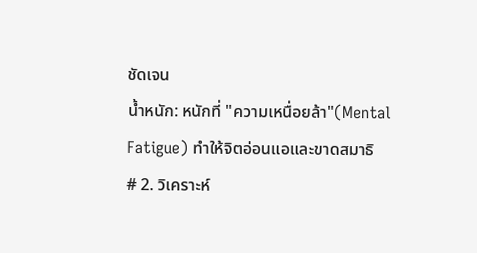ชัดเจน
น้ำหนัก: หนักที่ "ความเหนื่อยล้า"(Mental Fatigue) ทำให้จิตอ่อนแอและขาดสมาธิ
# 2. วิเคราะห์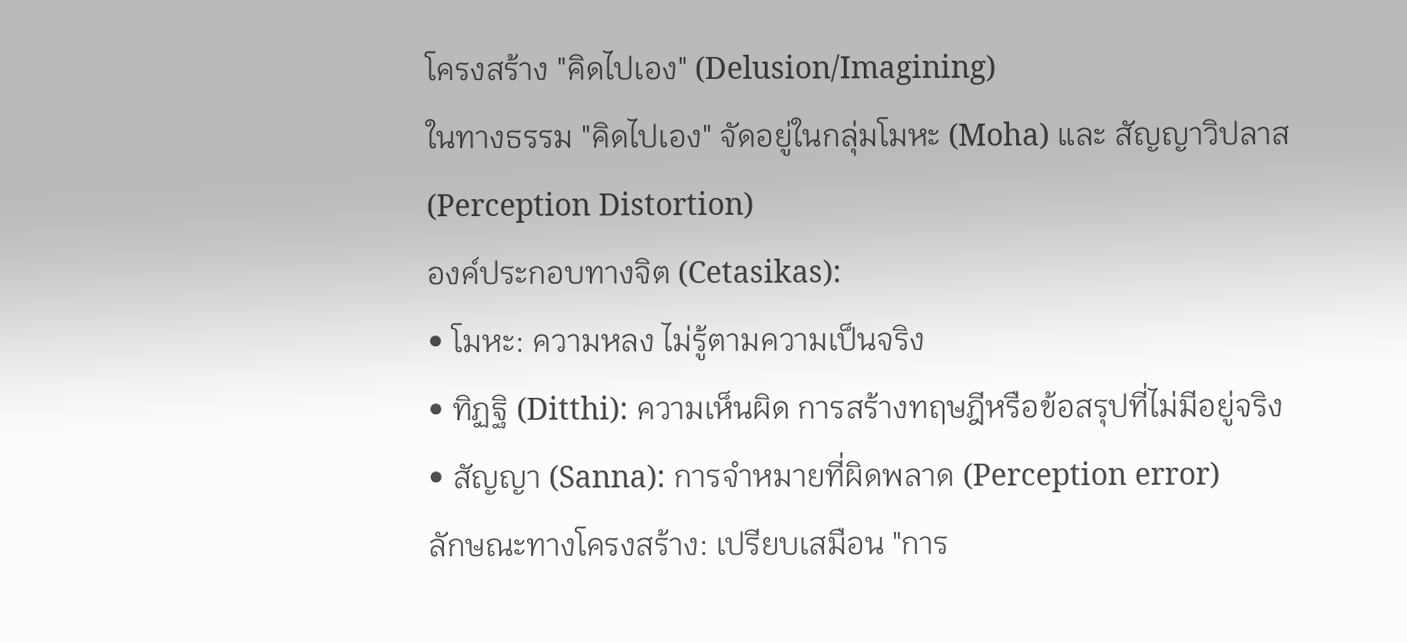โครงสร้าง "คิดไปเอง" (Delusion/Imagining)
ในทางธรรม "คิดไปเอง" จัดอยู่ในกลุ่มโมหะ (Moha) และ สัญญาวิปลาส (Perception Distortion)
องค์ประกอบทางจิต (Cetasikas):
• โมหะ: ความหลง ไม่รู้ตามความเป็นจริง
• ทิฏฐิ (Ditthi): ความเห็นผิด การสร้างทฤษฎีหรือข้อสรุปที่ไม่มีอยู่จริง
• สัญญา (Sanna): การจำหมายที่ผิดพลาด (Perception error)
ลักษณะทางโครงสร้าง: เปรียบเสมือน "การ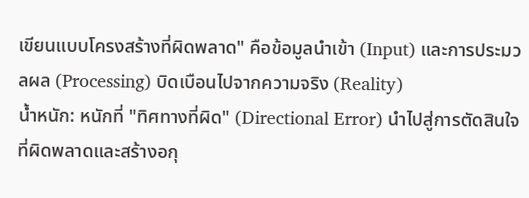เขียนแบบโครงสร้างที่ผิดพลาด" คือข้อมูลนำเข้า (Input) และการประมวลผล (Processing) บิดเบือนไปจากความจริง (Reality)
น้ำหนัก: หนักที่ "ทิศทางที่ผิด" (Directional Error) นำไปสู่การตัดสินใจที่ผิดพลาดและสร้างอกุ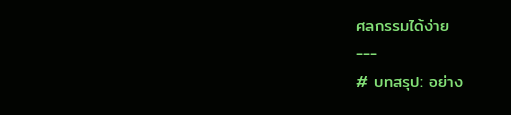ศลกรรมได้ง่าย
---
# บทสรุป: อย่าง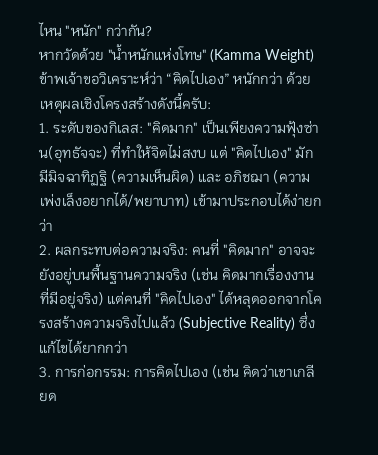ไหน "หนัก" กว่ากัน?
หากวัดด้วย "น้ำหนักแห่งโทษ" (Kamma Weight) ข้าพเจ้าขอวิเคราะห์ว่า “คิดไปเอง” หนักกว่า ด้วยเหตุผลเชิงโครงสร้างดังนี้ครับ:
1. ระดับของกิเลส: "คิดมาก" เป็นเพียงความฟุ้งซ่าน(อุทธัจจะ) ที่ทำให้จิตไม่สงบ แต่ "คิดไปเอง" มักมีมิจฉาทิฏฐิ (ความเห็นผิด) และ อภิชฌา (ความเพ่งเล็งอยากได้/พยาบาท) เข้ามาประกอบได้ง่ายกว่า
2. ผลกระทบต่อความจริง: คนที่ "คิดมาก" อาจจะยังอยู่บนพื้นฐานความจริง (เช่น คิดมากเรื่องงานที่มีอยู่จริง) แต่คนที่ "คิดไปเอง" ได้หลุดออกจากโครงสร้างความจริงไปแล้ว (Subjective Reality) ซึ่งแก้ไขได้ยากกว่า
3. การก่อกรรม: การคิดไปเอง (เช่น คิดว่าเขาเกลียด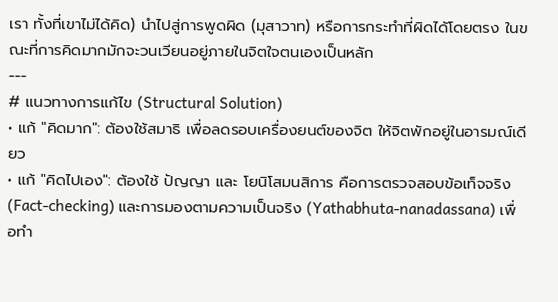เรา ทั้งที่เขาไม่ได้คิด) นำไปสู่การพูดผิด (มุสาวาท) หรือการกระทำที่ผิดได้โดยตรง ในขณะที่การคิดมากมักจะวนเวียนอยู่ภายในจิตใจตนเองเป็นหลัก
---
# แนวทางการแก้ไข (Structural Solution)
• แก้ "คิดมาก": ต้องใช้สมาธิ เพื่อลดรอบเครื่องยนต์ของจิต ให้จิตพักอยู่ในอารมณ์เดียว
• แก้ "คิดไปเอง": ต้องใช้ ปัญญา และ โยนิโสมนสิการ คือการตรวจสอบข้อเท็จจริง (Fact-checking) และการมองตามความเป็นจริง (Yathabhuta-nanadassana) เพื่อทำ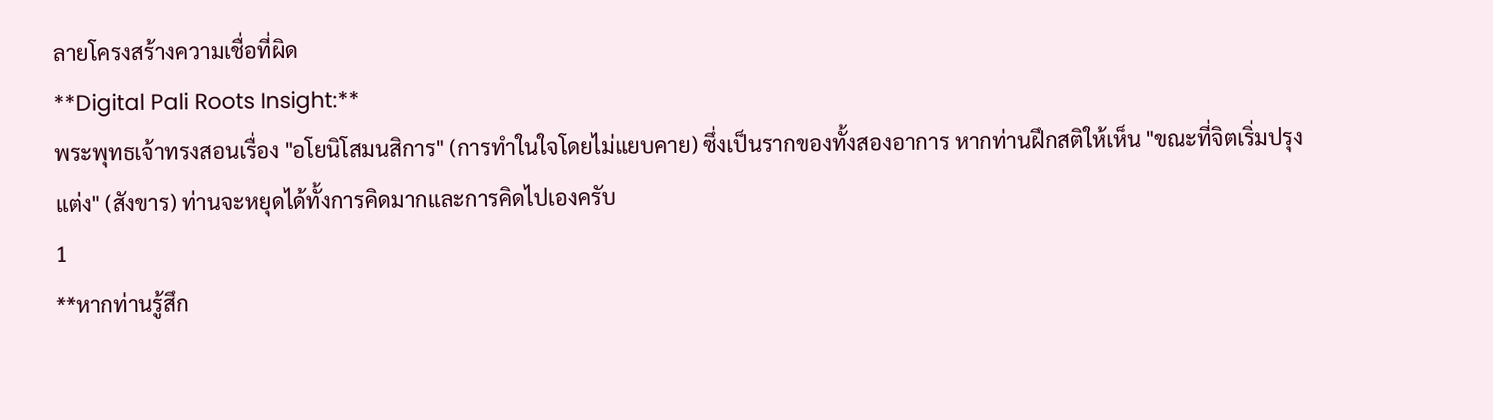ลายโครงสร้างความเชื่อที่ผิด
**Digital Pali Roots Insight:**
พระพุทธเจ้าทรงสอนเรื่อง "อโยนิโสมนสิการ" (การทำในใจโดยไม่แยบคาย) ซึ่งเป็นรากของทั้งสองอาการ หากท่านฝึกสติให้เห็น "ขณะที่จิตเริ่มปรุงแต่ง" (สังขาร) ท่านจะหยุดได้ทั้งการคิดมากและการคิดไปเองครับ
1
**หากท่านรู้สึก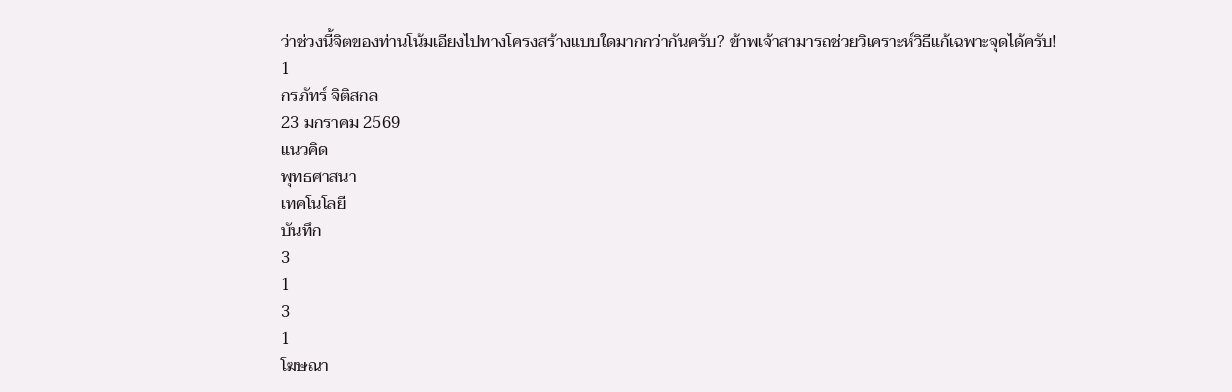ว่าช่วงนี้จิตของท่านโน้มเอียงไปทางโครงสร้างแบบใดมากกว่ากันครับ? ข้าพเจ้าสามารถช่วยวิเคราะห์วิธีแก้เฉพาะจุดได้ครับ!
1
กรภัทร์ จิติสกล
23 มกราคม 2569
แนวคิด
พุทธศาสนา
เทคโนโลยี
บันทึก
3
1
3
1
โฆษณา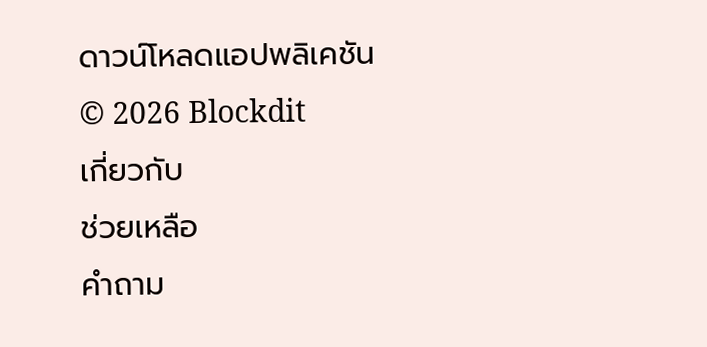ดาวน์โหลดแอปพลิเคชัน
© 2026 Blockdit
เกี่ยวกับ
ช่วยเหลือ
คำถาม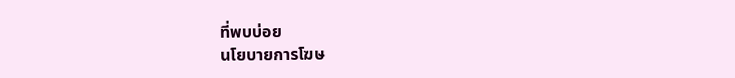ที่พบบ่อย
นโยบายการโฆษ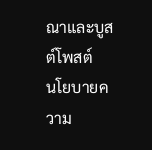ณาและบูสต์โพสต์
นโยบายความ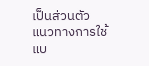เป็นส่วนตัว
แนวทางการใช้แบ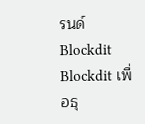รนด์ Blockdit
Blockdit เพื่อธุ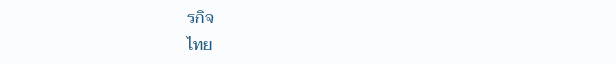รกิจ
ไทย